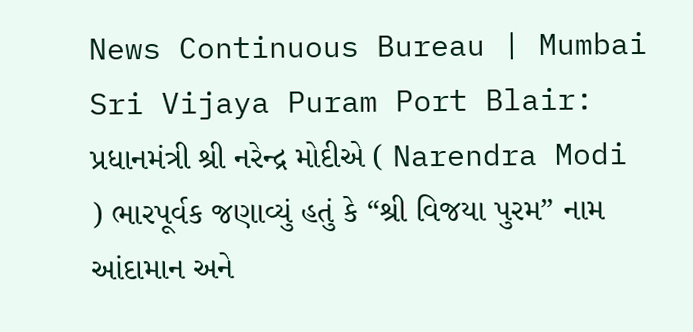News Continuous Bureau | Mumbai Sri Vijaya Puram Port Blair: પ્રધાનમંત્રી શ્રી નરેન્દ્ર મોદીએ ( Narendra Modi ) ભારપૂર્વક જણાવ્યું હતું કે “શ્રી વિજયા પુરમ” નામ આંદામાન અને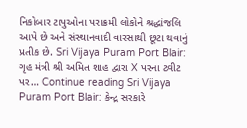નિકોબાર ટાપુઓના પરાક્રમી લોકોને શ્રદ્ધાંજલિ આપે છે અને સંસ્થાનવાદી વારસાથી છૂટા થવાનું પ્રતીક છે. Sri Vijaya Puram Port Blair: ગૃહ મંત્રી શ્રી અમિત શાહ દ્વારા X પરના ટ્વીટ પર… Continue reading Sri Vijaya Puram Port Blair: કેન્દ્ર સરકારે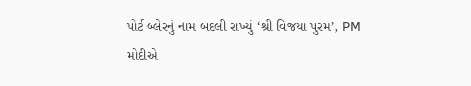પોર્ટ બ્લેરનું નામ બદલી રાખ્યું ‘શ્રી વિજયા પુરમ’, PM મોદીએ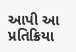આપી આ પ્રતિક્રિયા